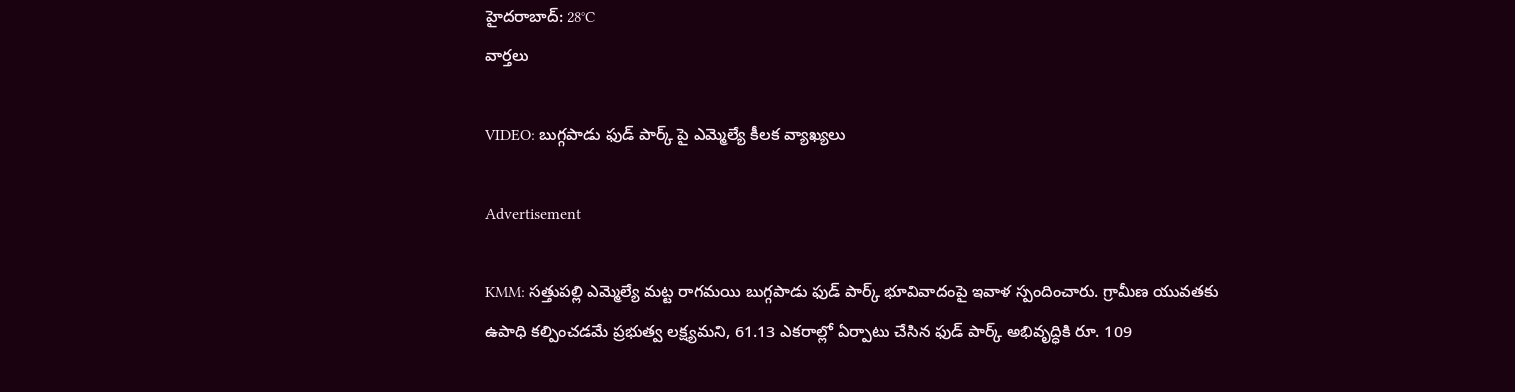హైదరాబాద్: 28°C
వార్తలు

VIDEO: బుగ్గపాడు ఫుడ్ పార్క్ పై ఎమ్మెల్యే కీలక వ్యాఖ్యలు

Advertisement

KMM: సత్తుపల్లి ఎమ్మెల్యే మట్ట రాగమయి బుగ్గపాడు ఫుడ్ పార్క్ భూవివాదంపై ఇవాళ స్పందించారు. గ్రామీణ యువతకు ఉపాధి కల్పించడమే ప్రభుత్వ లక్ష్యమని, 61.13 ఎకరాల్లో ఏర్పాటు చేసిన ఫుడ్ పార్క్ అభివృద్ధికి రూ. 109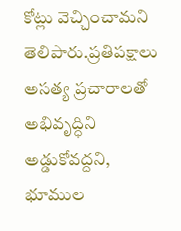కోట్లు వెచ్చించామని తెలిపారు.ప్రతిపక్షాలు అసత్య ప్రచారాలతో అభివృద్ధిని అడ్డుకోవద్దని, భూముల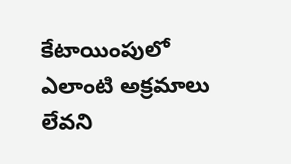కేటాయింపులో ఎలాంటి అక్రమాలు లేవని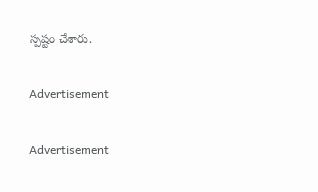స్పష్టం చేశారు.

Advertisement

Advertisement